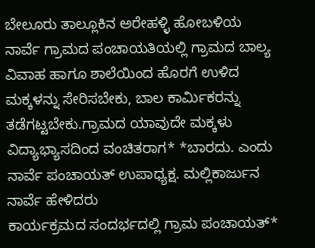ಬೇಲೂರು ತಾಲ್ಲೂಕಿನ ಅರೇಹಳ್ಳಿ ಹೋಬಳಿಯ ನಾರ್ವೆ ಗ್ರಾಮದ ಪಂಚಾಯತಿಯಲ್ಲಿ ಗ್ರಾಮದ ಬಾಲ್ಯ ವಿವಾಹ ಹಾಗೂ ಶಾಲೆಯಿಂದ ಹೊರಗೆ ಉಳಿದ ಮಕ್ಕಳನ್ನು ಸೇರಿಸಬೇಕು, ಬಾಲ ಕಾರ್ಮಿಕರನ್ನು ತಡೆಗಟ್ಟಬೇಕು.ಗ್ರಾಮದ ಯಾವುದೇ ಮಕ್ಕಳು ವಿದ್ಯಾಭ್ಯಾಸದಿಂದ ವಂಚಿತರಾಗ* *ಬಾರದು. ಎಂದು ನಾರ್ವೆ ಪಂಚಾಯತ್ ಉಪಾಧ್ಯಕ್ಷ. ಮಲ್ಲಿಕಾರ್ಜುನ ನಾರ್ವೆ ಹೇಳಿದರು
ಕಾರ್ಯಕ್ರಮದ ಸಂದರ್ಭದಲ್ಲಿ ಗ್ರಾಮ ಪಂಚಾಯತ್*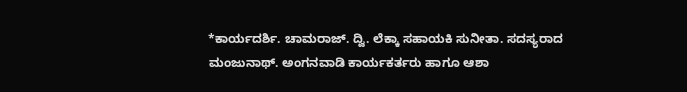*ಕಾರ್ಯದರ್ಶಿ. ಚಾಮರಾಜ್. ದ್ವಿ. ಲೆಕ್ಕಾ ಸಹಾಯಕಿ ಸುನೀತಾ. ಸದಸ್ಯರಾದ ಮಂಜುನಾಥ್. ಅಂಗನವಾಡಿ ಕಾರ್ಯಕರ್ತರು ಹಾಗೂ ಆಶಾ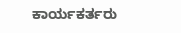ಕಾರ್ಯಕರ್ತರು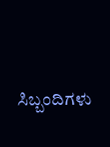ಸಿಬ್ಬಂದಿಗಳು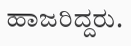ಹಾಜರಿದ್ದರು.